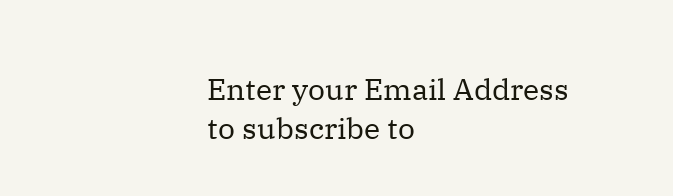Enter your Email Address to subscribe to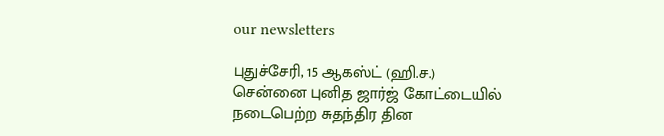our newsletters

புதுச்சேரி, 15 ஆகஸ்ட் (ஹி.ச.)
சென்னை புனித ஜார்ஜ் கோட்டையில் நடைபெற்ற சுதந்திர தின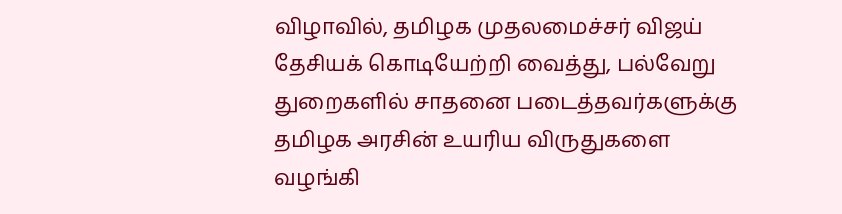விழாவில், தமிழக முதலமைச்சர் விஜய் தேசியக் கொடியேற்றி வைத்து, பல்வேறு துறைகளில் சாதனை படைத்தவர்களுக்கு தமிழக அரசின் உயரிய விருதுகளை வழங்கி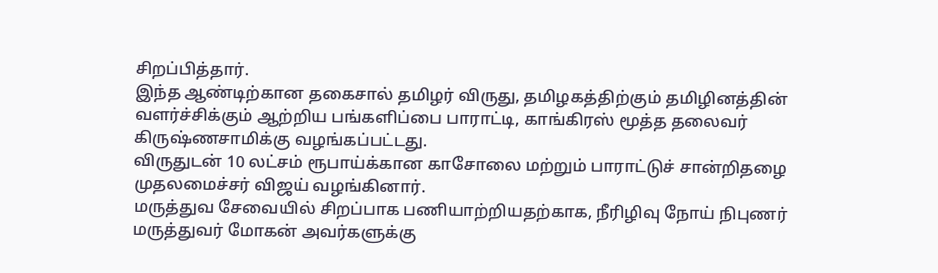சிறப்பித்தார்.
இந்த ஆண்டிற்கான தகைசால் தமிழர் விருது, தமிழகத்திற்கும் தமிழினத்தின் வளர்ச்சிக்கும் ஆற்றிய பங்களிப்பை பாராட்டி, காங்கிரஸ் மூத்த தலைவர் கிருஷ்ணசாமிக்கு வழங்கப்பட்டது.
விருதுடன் 10 லட்சம் ரூபாய்க்கான காசோலை மற்றும் பாராட்டுச் சான்றிதழை முதலமைச்சர் விஜய் வழங்கினார்.
மருத்துவ சேவையில் சிறப்பாக பணியாற்றியதற்காக, நீரிழிவு நோய் நிபுணர் மருத்துவர் மோகன் அவர்களுக்கு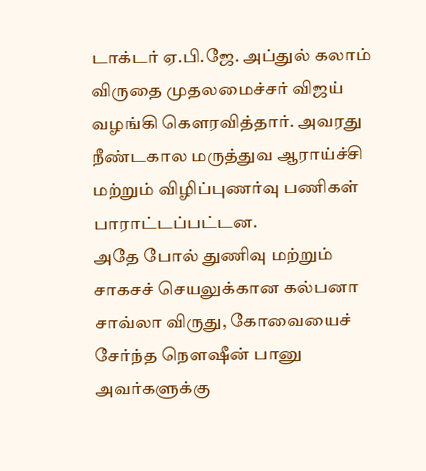டாக்டர் ஏ.பி.ஜே. அப்துல் கலாம் விருதை முதலமைச்சர் விஜய் வழங்கி கௌரவித்தார். அவரது நீண்டகால மருத்துவ ஆராய்ச்சி மற்றும் விழிப்புணர்வு பணிகள் பாராட்டப்பட்டன.
அதே போல் துணிவு மற்றும் சாகசச் செயலுக்கான கல்பனா சாவ்லா விருது, கோவையைச் சேர்ந்த நௌஷீன் பானு அவர்களுக்கு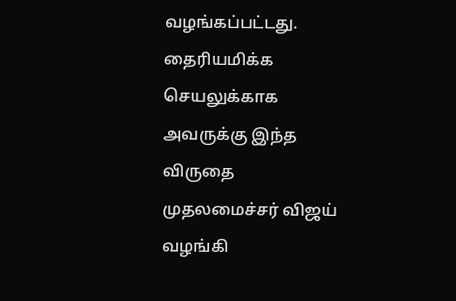வழங்கப்பட்டது.
தைரியமிக்க செயலுக்காக அவருக்கு இந்த விருதை முதலமைச்சர் விஜய் வழங்கி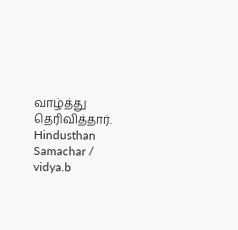வாழ்த்து தெரிவித்தார்.
Hindusthan Samachar / vidya.b